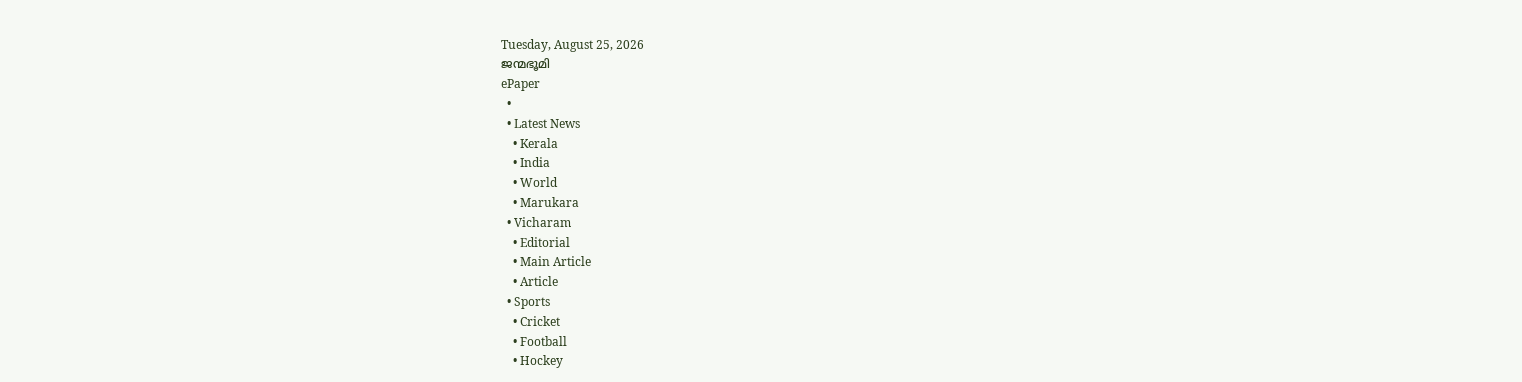Tuesday, August 25, 2026
ജന്മഭൂമി
ePaper
  •
  • Latest News
    • Kerala
    • India
    • World
    • Marukara
  • Vicharam
    • Editorial
    • Main Article
    • Article
  • Sports
    • Cricket
    • Football
    • Hockey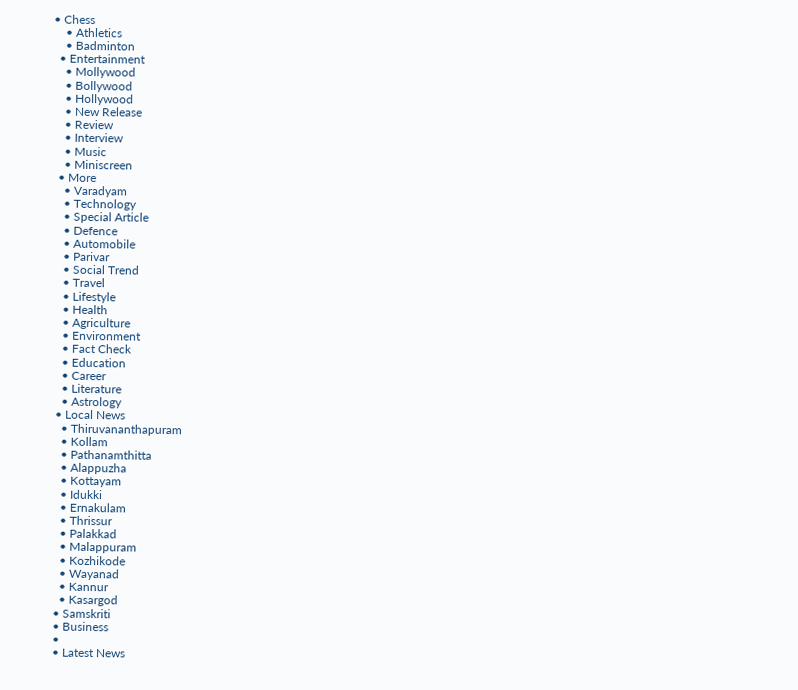• Chess
    • Athletics
    • Badminton
  • Entertainment
    • Mollywood
    • Bollywood
    • Hollywood
    • New Release
    • Review
    • Interview
    • Music
    • Miniscreen
  • More
    • Varadyam
    • Technology
    • Special Article
    • Defence
    • Automobile
    • Parivar
    • Social Trend
    • Travel
    • Lifestyle
    • Health
    • Agriculture
    • Environment
    • Fact Check
    • Education
    • Career
    • Literature
    • Astrology
  • Local News
    • Thiruvananthapuram
    • Kollam
    • Pathanamthitta
    • Alappuzha
    • Kottayam
    • Idukki
    • Ernakulam
    • Thrissur
    • Palakkad
    • Malappuram
    • Kozhikode
    • Wayanad
    • Kannur
    • Kasargod
  • Samskriti
  • Business
  •
  • Latest News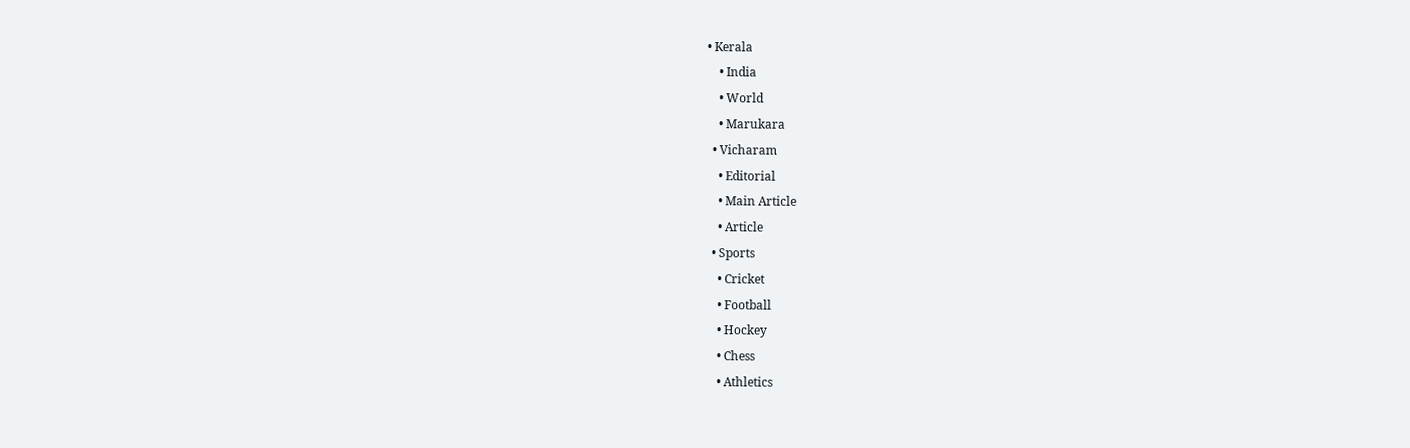• Kerala
    • India
    • World
    • Marukara
  • Vicharam
    • Editorial
    • Main Article
    • Article
  • Sports
    • Cricket
    • Football
    • Hockey
    • Chess
    • Athletics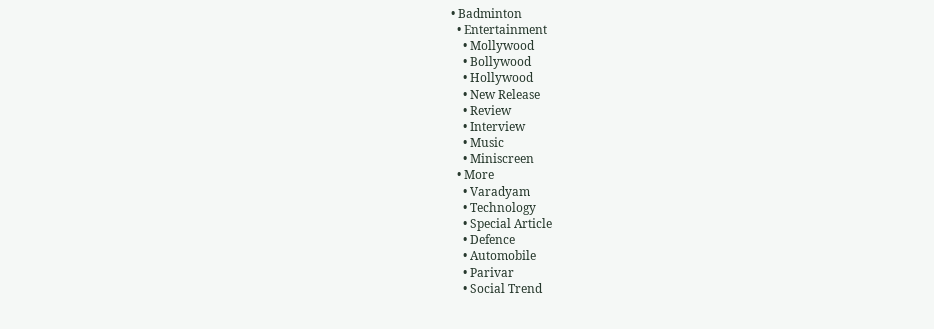• Badminton
  • Entertainment
    • Mollywood
    • Bollywood
    • Hollywood
    • New Release
    • Review
    • Interview
    • Music
    • Miniscreen
  • More
    • Varadyam
    • Technology
    • Special Article
    • Defence
    • Automobile
    • Parivar
    • Social Trend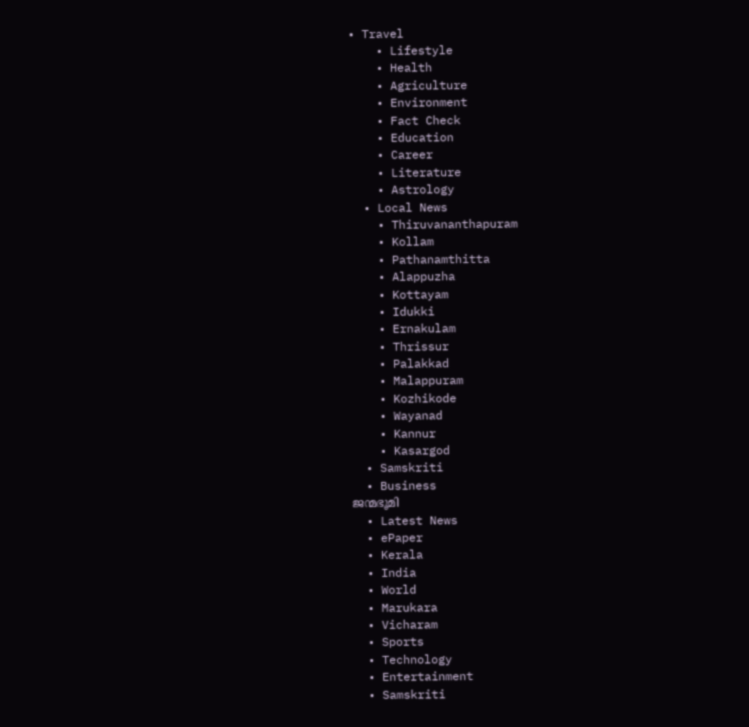• Travel
    • Lifestyle
    • Health
    • Agriculture
    • Environment
    • Fact Check
    • Education
    • Career
    • Literature
    • Astrology
  • Local News
    • Thiruvananthapuram
    • Kollam
    • Pathanamthitta
    • Alappuzha
    • Kottayam
    • Idukki
    • Ernakulam
    • Thrissur
    • Palakkad
    • Malappuram
    • Kozhikode
    • Wayanad
    • Kannur
    • Kasargod
  • Samskriti
  • Business
ജന്മഭൂമി
  • Latest News
  • ePaper
  • Kerala
  • India
  • World
  • Marukara
  • Vicharam
  • Sports
  • Technology
  • Entertainment
  • Samskriti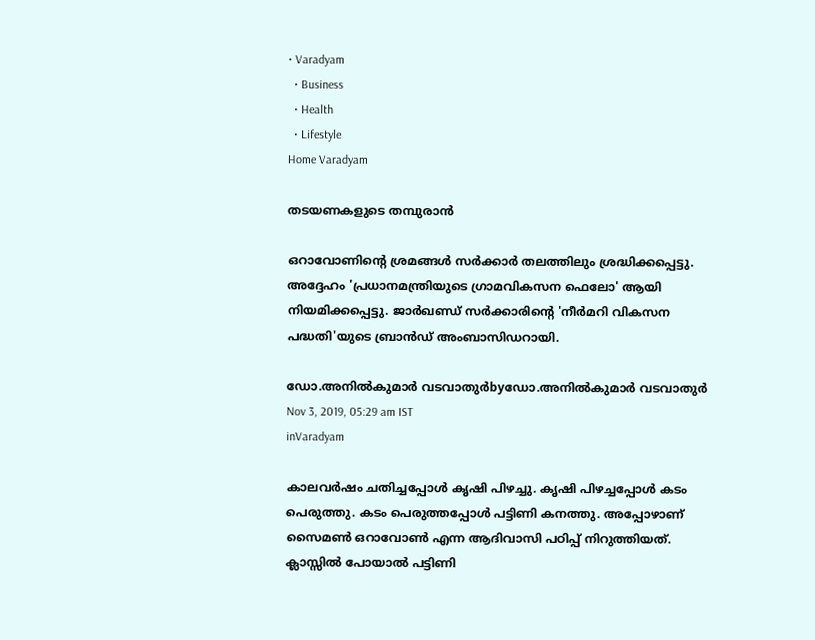• Varadyam
  • Business
  • Health
  • Lifestyle
Home Varadyam

തടയണകളുടെ തമ്പുരാന്‍

ഒറാവോണിന്റെ ശ്രമങ്ങള്‍ സര്‍ക്കാര്‍ തലത്തിലും ശ്രദ്ധിക്കപ്പെട്ടു. അദ്ദേഹം 'പ്രധാനമന്ത്രിയുടെ ഗ്രാമവികസന ഫെലോ' ആയി നിയമിക്കപ്പെട്ടു. ജാര്‍ഖണ്ഡ് സര്‍ക്കാരിന്റെ 'നീര്‍മറി വികസന പദ്ധതി'യുടെ ബ്രാന്‍ഡ് അംബാസിഡറായി.

ഡോ.അനില്‍കുമാര്‍ വടവാതുര്‍byഡോ.അനില്‍കുമാര്‍ വടവാതുര്‍
Nov 3, 2019, 05:29 am IST
inVaradyam

കാലവര്‍ഷം ചതിച്ചപ്പോള്‍ കൃഷി പിഴച്ചു. കൃഷി പിഴച്ചപ്പോള്‍ കടം പെരുത്തു. കടം പെരുത്തപ്പോള്‍ പട്ടിണി കനത്തു. അപ്പോഴാണ് സൈമണ്‍ ഒറാവോണ്‍ എന്ന ആദിവാസി പഠിപ്പ് നിറുത്തിയത്. ക്ലാസ്സില്‍ പോയാല്‍ പട്ടിണി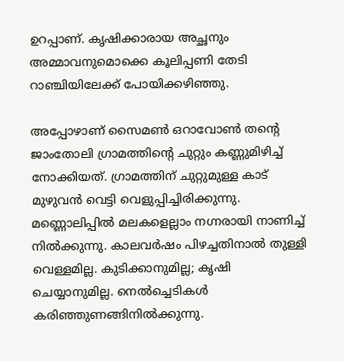ഉറപ്പാണ്. കൃഷിക്കാരായ അച്ഛനും അമ്മാവനുമൊക്കെ കൂലിപ്പണി തേടി റാഞ്ചിയിലേക്ക് പോയിക്കഴിഞ്ഞു.

അപ്പോഴാണ് സൈമണ്‍ ഒറാവോണ്‍ തന്റെ ജാംതോലി ഗ്രാമത്തിന്റെ ചുറ്റും കണ്ണുമിഴിച്ച് നോക്കിയത്. ഗ്രാമത്തിന് ചുറ്റുമുള്ള കാട് മുഴുവന്‍ വെട്ടി വെളുപ്പിച്ചിരിക്കുന്നു. മണ്ണൊലിപ്പില്‍ മലകളെല്ലാം നഗ്നരായി നാണിച്ച് നില്‍ക്കുന്നു. കാലവര്‍ഷം പിഴച്ചതിനാല്‍ തുള്ളി വെള്ളമില്ല. കുടിക്കാനുമില്ല; കൃഷി ചെയ്യാനുമില്ല. നെല്‍ച്ചെടികള്‍ കരിഞ്ഞുണങ്ങിനില്‍ക്കുന്നു.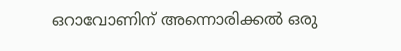ഒറാവോണിന് അന്നൊരിക്കല്‍ ഒരു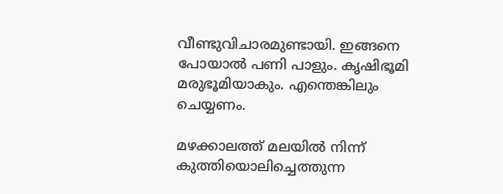വീണ്ടുവിചാരമുണ്ടായി. ഇങ്ങനെ പോയാല്‍ പണി പാളും. കൃഷിഭൂമി മരുഭൂമിയാകും. എന്തെങ്കിലും ചെയ്യണം.

മഴക്കാലത്ത് മലയില്‍ നിന്ന് കുത്തിയൊലിച്ചെത്തുന്ന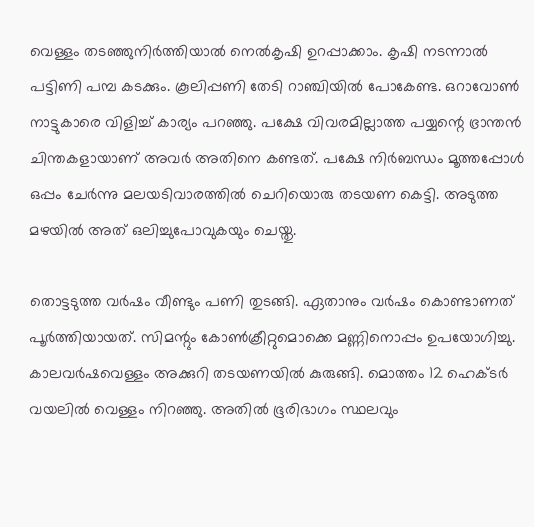വെള്ളം തടഞ്ഞുനിര്‍ത്തിയാല്‍ നെല്‍കൃഷി ഉറപ്പാക്കാം. കൃഷി നടന്നാല്‍ പട്ടിണി പമ്പ കടക്കും. കൂലിപ്പണി തേടി റാഞ്ചിയില്‍ പോകേണ്ട. ഒറാവോണ്‍ നാട്ടുകാരെ വിളിച്ച് കാര്യം പറഞ്ഞു. പക്ഷേ വിവരമില്ലാത്ത പയ്യന്റെ ഭ്രാന്തന്‍ ചിന്തകളായാണ് അവര്‍ അതിനെ കണ്ടത്. പക്ഷേ നിര്‍ബന്ധം മൂത്തപ്പോള്‍ ഒപ്പം ചേര്‍ന്നു മലയടിവാരത്തില്‍ ചെറിയൊരു തടയണ കെട്ടി. അടുത്ത മഴയില്‍ അത് ഒലിച്ചുപോവുകയും ചെയ്തു.

തൊട്ടടുത്ത വര്‍ഷം വീണ്ടും പണി തുടങ്ങി. ഏതാനും വര്‍ഷം കൊണ്ടാണത് പൂര്‍ത്തിയായത്. സിമന്റും കോണ്‍ക്രീറ്റുമൊക്കെ മണ്ണിനൊപ്പം ഉപയോഗിച്ചു. കാലവര്‍ഷവെള്ളം അക്കുറി തടയണയില്‍ കുരുങ്ങി. മൊത്തം 12 ഹെക്ടര്‍ വയലില്‍ വെള്ളം നിറഞ്ഞു. അതില്‍ ഭൂരിഭാഗം സ്ഥലവും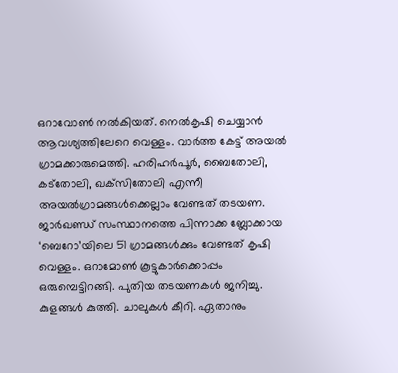ഒറാവോണ്‍ നല്‍കിയത്. നെല്‍കൃഷി ചെയ്യാന്‍ ആവശ്യത്തിലേറെ വെള്ളം. വാര്‍ത്ത കേട്ട് അയല്‍ ഗ്രാമക്കാരുമെത്തി. ഹരിഹര്‍പൂര്‍, ബൈതോലി, കട്‌തോലി, ഖക്‌സിതോലി എന്നീ അയല്‍ഗ്രാമങ്ങള്‍ക്കെല്ലാം വേണ്ടത് തടയണ. ജാര്‍ഖണ്ഡ് സംസ്ഥാനത്തെ പിന്നാക്ക ബ്ലോക്കായ ‘ബെറോ’യിലെ 51 ഗ്രാമങ്ങള്‍ക്കും വേണ്ടത് കൃഷി വെള്ളം. ഒറാമോണ്‍ കൂട്ടുകാര്‍ക്കൊപ്പം ഒരുമ്പെട്ടിറങ്ങി. പുതിയ തടയണകള്‍ ജനിച്ചു. കുളങ്ങള്‍ കുത്തി. ചാലുകള്‍ കീറി. ഏതാനും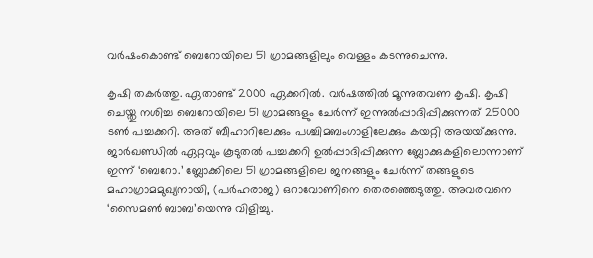വര്‍ഷംകൊണ്ട് ബെറോയിലെ 51 ഗ്രാമങ്ങളിലും വെള്ളം കടന്നുചെന്നു.

കൃഷി തകര്‍ത്തു. ഏതാണ്ട് 2000 ഏക്കറില്‍. വര്‍ഷത്തില്‍ മൂന്നുതവണ കൃഷി. കൃഷി ചെയ്തു നശിച്ച ബെറോയിലെ 51 ഗ്രാമങ്ങളും ചേര്‍ന്ന് ഇന്നുല്‍പ്പാദിപ്പിക്കുന്നത് 25000 ടണ്‍ പച്ചക്കറി. അത് ബീഹാറിലേക്കും പശ്ചിമബംഗാളിലേക്കും കയറ്റി അയയ്‌ക്കുന്നു. ജാര്‍ഖണ്ഡില്‍ ഏറ്റവും കൂടുതല്‍ പച്ചക്കറി ഉല്‍പ്പാദിപ്പിക്കുന്ന ബ്ലോക്കുകളിലൊന്നാണ് ഇന്ന് ‘ബെറോ.’ ബ്ലോക്കിലെ 51 ഗ്രാമങ്ങളിലെ ജനങ്ങളും ചേര്‍ന്ന് തങ്ങളുടെ മഹാഗ്രാമമുഖ്യനായി, (പര്‍ഹരാജ) ഒറാവോണിനെ തെരഞ്ഞെടുത്തു. അവരവനെ ‘സൈമണ്‍ ബാബ’യെന്നു വിളിച്ചു.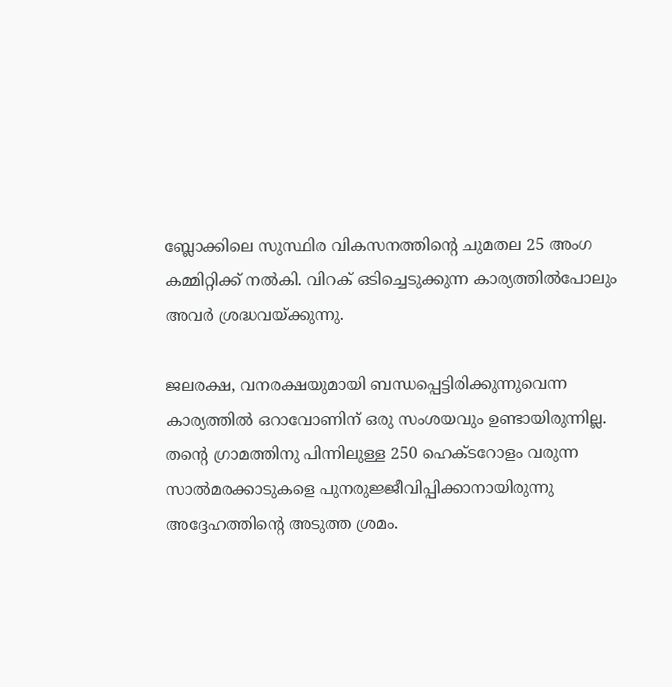ബ്ലോക്കിലെ സുസ്ഥിര വികസനത്തിന്റെ ചുമതല 25 അംഗ കമ്മിറ്റിക്ക് നല്‍കി. വിറക് ഒടിച്ചെടുക്കുന്ന കാര്യത്തില്‍പോലും അവര്‍ ശ്രദ്ധവയ്‌ക്കുന്നു.

ജലരക്ഷ, വനരക്ഷയുമായി ബന്ധപ്പെട്ടിരിക്കുന്നുവെന്ന കാര്യത്തില്‍ ഒറാവോണിന് ഒരു സംശയവും ഉണ്ടായിരുന്നില്ല. തന്റെ ഗ്രാമത്തിനു പിന്നിലുള്ള 250 ഹെക്ടറോളം വരുന്ന സാല്‍മരക്കാടുകളെ പുനരുജ്ജീവിപ്പിക്കാനായിരുന്നു അദ്ദേഹത്തിന്റെ അടുത്ത ശ്രമം.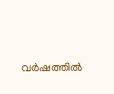വര്‍ഷത്തില്‍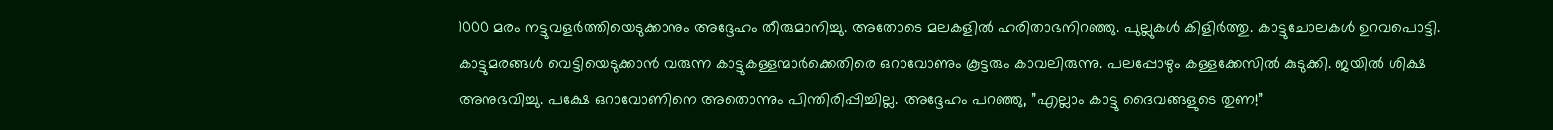1000 മരം നട്ടുവളര്‍ത്തിയെടുക്കാനും അദ്ദേഹം തീരുമാനിച്ചു. അതോടെ മലകളില്‍ ഹരിതാഭനിറഞ്ഞു. പുല്ലുകള്‍ കിളിര്‍ത്തു. കാട്ടുചോലകള്‍ ഉറവപൊട്ടി. കാട്ടുമരങ്ങള്‍ വെട്ടിയെടുക്കാന്‍ വരുന്ന കാട്ടുകള്ളന്മാര്‍ക്കെതിരെ ഒറാവോണും കൂട്ടരും കാവലിരുന്നു. പലപ്പോഴും കള്ളക്കേസില്‍ കുടുക്കി. ജയില്‍ ശിക്ഷ അനുഭവിച്ചു. പക്ഷേ ഒറാവോണിനെ അതൊന്നും പിന്തിരിപ്പിച്ചില്ല. അദ്ദേഹം പറഞ്ഞു, ”എല്ലാം കാട്ടു ദൈവങ്ങളുടെ തുണ!”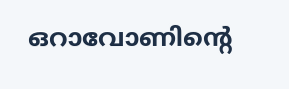ഒറാവോണിന്റെ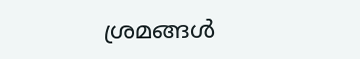ശ്രമങ്ങള്‍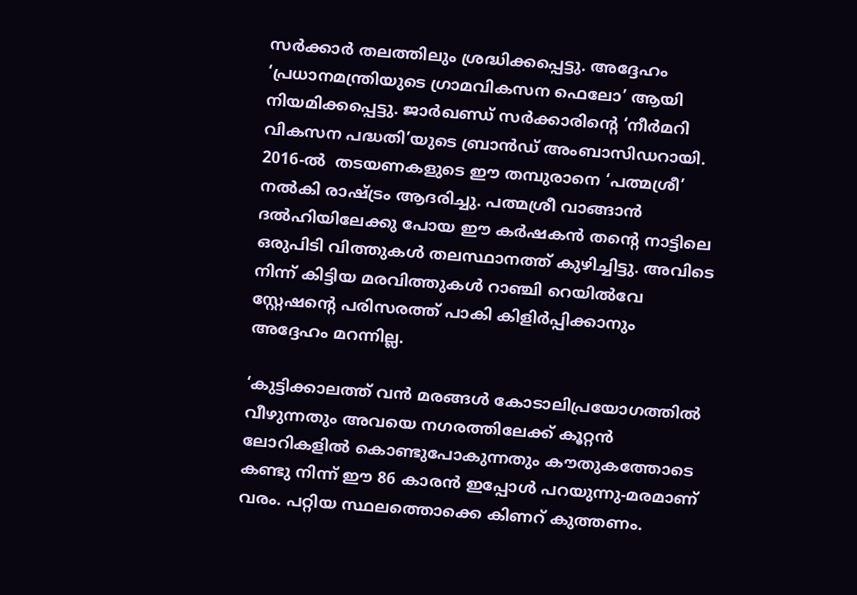സര്‍ക്കാര്‍ തലത്തിലും ശ്രദ്ധിക്കപ്പെട്ടു. അദ്ദേഹം ‘പ്രധാനമന്ത്രിയുടെ ഗ്രാമവികസന ഫെലോ’ ആയി നിയമിക്കപ്പെട്ടു. ജാര്‍ഖണ്ഡ് സര്‍ക്കാരിന്റെ ‘നീര്‍മറി വികസന പദ്ധതി’യുടെ ബ്രാന്‍ഡ് അംബാസിഡറായി. 2016-ല്‍  തടയണകളുടെ ഈ തമ്പുരാനെ ‘പത്മശ്രീ’ നല്‍കി രാഷ്‌ട്രം ആദരിച്ചു. പത്മശ്രീ വാങ്ങാന്‍ ദല്‍ഹിയിലേക്കു പോയ ഈ കര്‍ഷകന്‍ തന്റെ നാട്ടിലെ ഒരുപിടി വിത്തുകള്‍ തലസ്ഥാനത്ത് കുഴിച്ചിട്ടു. അവിടെ നിന്ന് കിട്ടിയ മരവിത്തുകള്‍ റാഞ്ചി റെയില്‍വേ സ്റ്റേഷന്റെ പരിസരത്ത് പാകി കിളിര്‍പ്പിക്കാനും അദ്ദേഹം മറന്നില്ല.

‘കുട്ടിക്കാലത്ത് വന്‍ മരങ്ങള്‍ കോടാലിപ്രയോഗത്തില്‍ വീഴുന്നതും അവയെ നഗരത്തിലേക്ക് കൂറ്റന്‍ ലോറികളില്‍ കൊണ്ടുപോകുന്നതും കൗതുകത്തോടെ കണ്ടു നിന്ന് ഈ 86 കാരന്‍ ഇപ്പോള്‍ പറയുന്നു-മരമാണ് വരം. പറ്റിയ സ്ഥലത്തൊക്കെ കിണറ് കുത്തണം.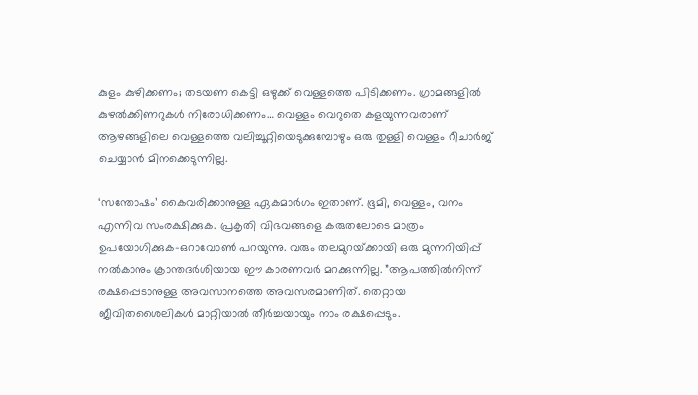കുളം കുഴിക്കണം; തടയണ കെട്ടി ഒഴുക്ക് വെള്ളത്തെ പിടിക്കണം. ഗ്രാമങ്ങളില്‍ കുഴല്‍ക്കിണറുകള്‍ നിരോധിക്കണം… വെള്ളം വെറുതെ കളയുന്നവരാണ് ആഴങ്ങളിലെ വെള്ളത്തെ വലിച്ചൂറ്റിയെടുക്കുമ്പോഴും ഒരു തുള്ളി വെള്ളം റീചാര്‍ജ് ചെയ്യാന്‍ മിനക്കെടുന്നില്ല.

‘സന്തോഷം’ കൈവരിക്കാനുള്ള ഏകമാര്‍ഗം ഇതാണ്. ഭൂമി, വെള്ളം, വനം എന്നിവ സംരക്ഷിക്കുക. പ്രകൃതി വിഭവങ്ങളെ കരുതലോടെ മാത്രം ഉപയോഗിക്കുക-ഒറാവോണ്‍ പറയുന്നു. വരും തലമുറയ്‌ക്കായി ഒരു മുന്നറിയിപ്പ് നല്‍കാനും ക്രാന്തദര്‍ശിയായ ഈ കാരണവര്‍ മറക്കുന്നില്ല. ”ആപത്തില്‍നിന്ന് രക്ഷപ്പെടാനുള്ള അവസാനത്തെ അവസരമാണിത്. തെറ്റായ ജീവിതശൈലികള്‍ മാറ്റിയാല്‍ തീര്‍ച്ചയായും നാം രക്ഷപ്പെടും.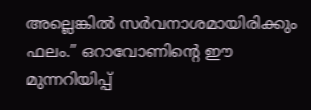അല്ലെങ്കില്‍ സര്‍വനാശമായിരിക്കും ഫലം.” ഒറാവോണിന്റെ ഈ മുന്നറിയിപ്പ്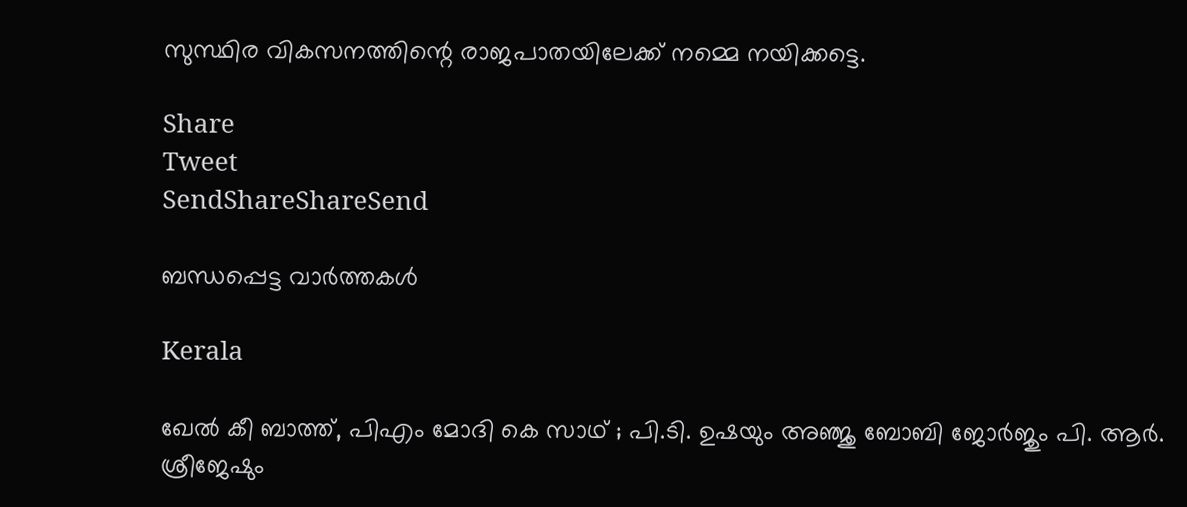സുസ്ഥിര വികസനത്തിന്റെ രാജപാതയിലേക്ക് നമ്മെ നയിക്കട്ടെ.

Share
Tweet
SendShareShareSend

ബന്ധപ്പെട്ട വാര്‍ത്തകള്‍

Kerala

ഖേല്‍ കീ ബാത്ത്, പിഎം മോദി കെ സാഥ് ; പി.ടി. ഉഷയും അഞ്ജു ബോബി ജോര്‍ജും പി. ആര്‍. ശ്രീജേഷും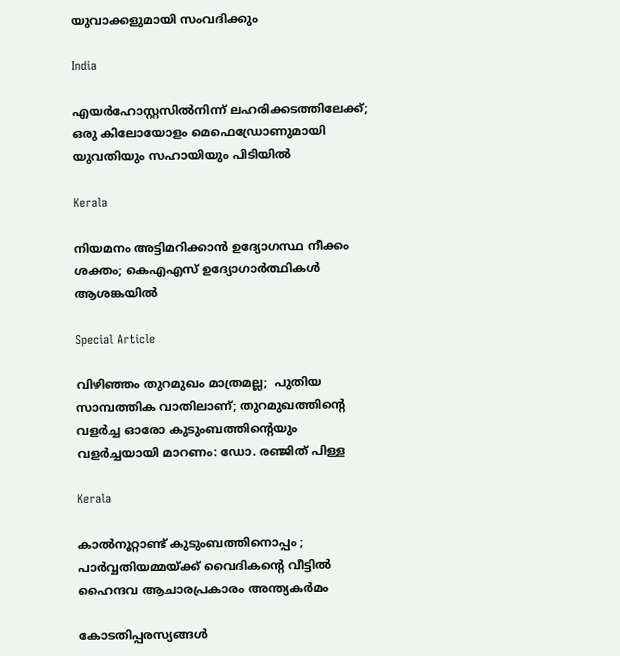യുവാക്കളുമായി സംവദിക്കും

India

എയർഹോസ്റ്റസിൽനിന്ന് ലഹരിക്കടത്തിലേക്ക്; ഒരു കിലോയോളം മെഫെഡ്രോണുമായി യുവതിയും സഹായിയും പിടിയിൽ

Kerala

നിയമനം അട്ടിമറിക്കാന്‍ ഉദ്യോഗസ്ഥ നീക്കം ശക്തം; കെഎഎസ് ഉദ്യോഗാര്‍ത്ഥികള്‍ ആശങ്കയില്‍

Special Article

വിഴിഞ്ഞം തുറമുഖം മാത്രമല്ല;  പുതിയ സാമ്പത്തിക വാതിലാണ്; തുറമുഖത്തിന്റെ വളർച്ച ഓരോ കുടുംബത്തിന്റെയും വളർച്ചയായി മാറണം: ഡോ. രഞ്ജിത് പിള്ള

Kerala

കാൽനൂറ്റാണ്ട് കുടുംബത്തിനൊപ്പം ; പാർവ്വതിയമ്മയ്‌ക്ക് വൈദികന്റെ വീട്ടിൽ ഹൈന്ദവ ആചാരപ്രകാരം അന്ത്യകർമം

കോടതിപ്പരസ്യങ്ങള്‍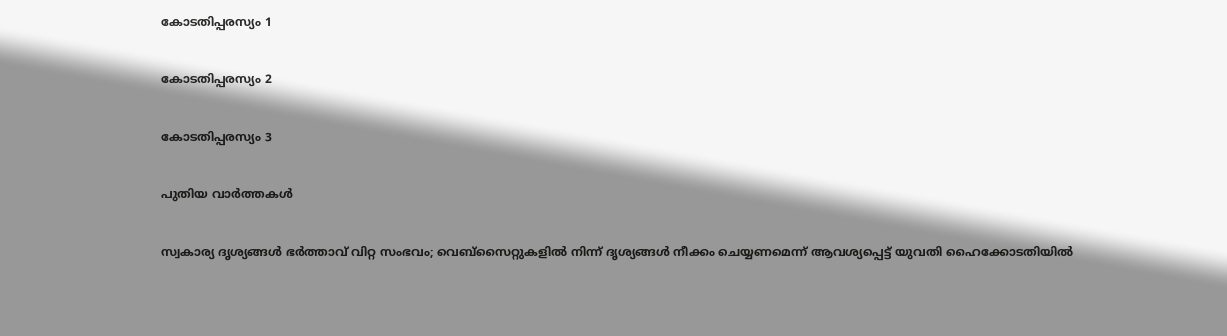കോടതിപ്പരസ്യം 1

കോടതിപ്പരസ്യം 2

കോടതിപ്പരസ്യം 3

പുതിയ വാര്‍ത്തകള്‍

സ്വകാര്യ ദൃശ്യങ്ങൾ ഭർത്താവ് വിറ്റ സംഭവം; വെബ്‌സൈറ്റുകളിൽ നിന്ന് ദൃശ്യങ്ങൾ നീക്കം ചെയ്യണമെന്ന് ആവശ്യപ്പെട്ട് യുവതി ഹൈക്കോടതിയിൽ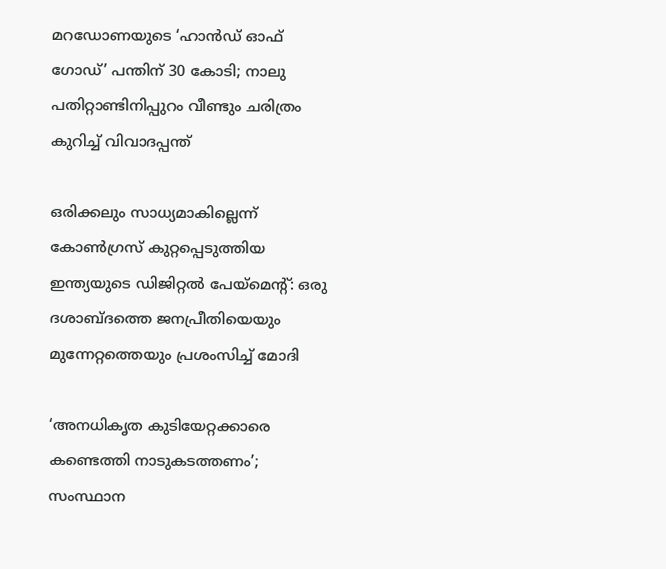മറഡോണയുടെ ‘ഹാന്‍ഡ് ഓഫ് ഗോഡ്’ പന്തിന് 30 കോടി; നാലു പതിറ്റാണ്ടിനിപ്പുറം വീണ്ടും ചരിത്രം കുറിച്ച് വിവാദപ്പന്ത്

ഒരിക്കലും സാധ്യമാകില്ലെന്ന് കോൺഗ്രസ് കുറ്റപ്പെടുത്തിയ ഇന്ത്യയുടെ ഡിജിറ്റൽ പേയ്‌മെന്റ്: ഒരു ദശാബ്ദത്തെ ജനപ്രീതിയെയും മുന്നേറ്റത്തെയും പ്രശംസിച്ച് മോദി

‘അനധികൃത കുടിയേറ്റക്കാരെ കണ്ടെത്തി നാടുകടത്തണം’; സംസ്ഥാന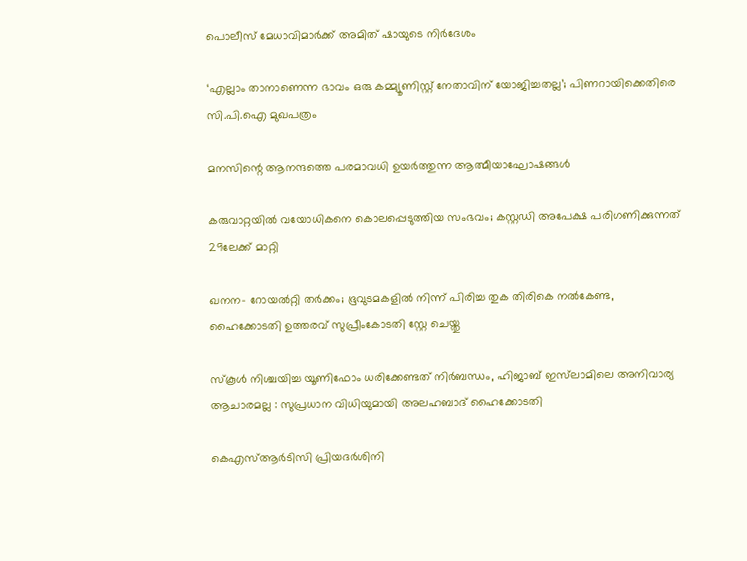പൊലീസ് മേധാവിമാർക്ക് അമിത് ഷായുടെ നിർദേശം

‘എല്ലാം താനാണെന്ന ഭാവം ഒരു കമ്മ്യൂണിസ്റ്റ് നേതാവിന് യോജിച്ചതല്ല’; പിണറായിക്കെതിരെ സി.പി.ഐ മുഖപത്രം

മനസിന്റെ ആനന്ദത്തെ പരമാവധി ഉയര്‍ത്തുന്ന ആത്മീയാഘോഷങ്ങള്‍

കരുവാറ്റയില്‍ വയോധികനെ കൊലപ്പെടുത്തിയ സംഭവം; കസ്റ്റഡി അപേക്ഷ പരിഗണിക്കുന്നത് 29ലേക്ക് മാറ്റി

ഖനന- റോയല്‍റ്റി തര്‍ക്കം; ഭൂവുടമകളില്‍ നിന്ന് പിരിച്ച തുക തിരികെ നല്‍കേണ്ട, ഹൈക്കോടതി ഉത്തരവ് സുപ്രീംകോടതി സ്റ്റേ ചെയ്തു

സ്കൂൾ നിശ്ചയിച്ച യൂണിഫോം ധരിക്കേണ്ടത് നിർബന്ധം, ഹിജാബ് ഇസ്‌ലാമിലെ അനിവാര്യ ആചാരമല്ല : സുപ്രധാന വിധിയുമായി അലഹബാദ് ഹൈക്കോടതി

കെഎസ്ആർടിസി പ്രിയദർശിനി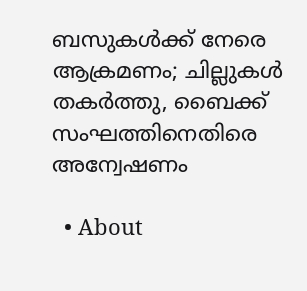ബസുകൾക്ക് നേരെ ആക്രമണം; ചില്ലുകൾ തകർത്തു, ബൈക്ക് സംഘത്തിനെതിരെ അന്വേഷണം

  • About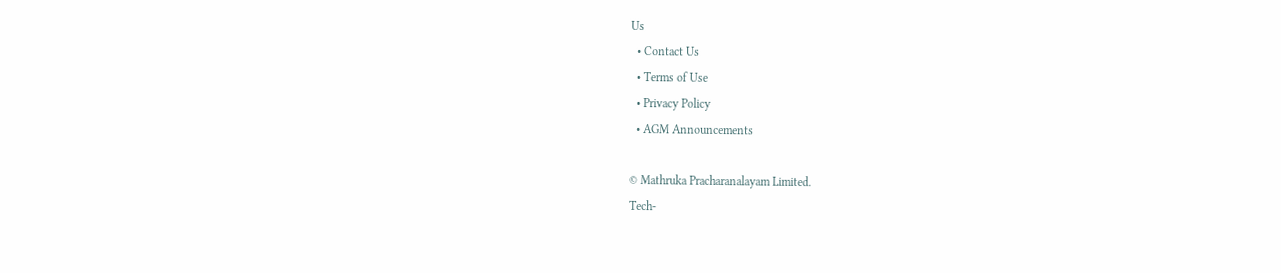Us
  • Contact Us
  • Terms of Use
  • Privacy Policy
  • AGM Announcements

© Mathruka Pracharanalayam Limited.
Tech-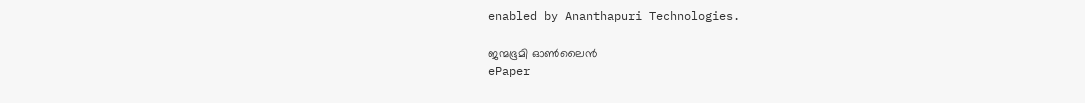enabled by Ananthapuri Technologies.

ജന്മഭൂമി ഓണ്‍ലൈന്‍
ePaper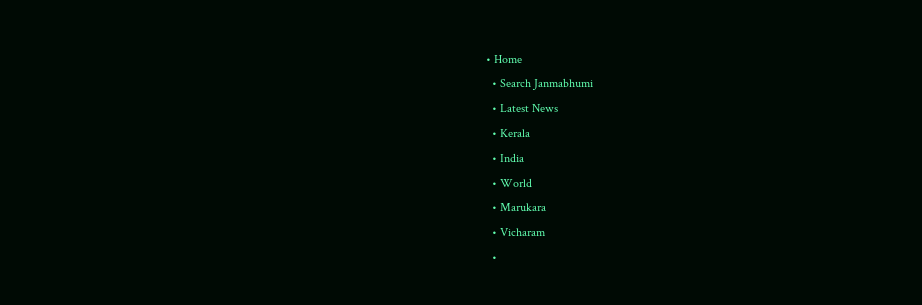• Home
  • Search Janmabhumi
  • Latest News
  • Kerala
  • India
  • World
  • Marukara
  • Vicharam
  •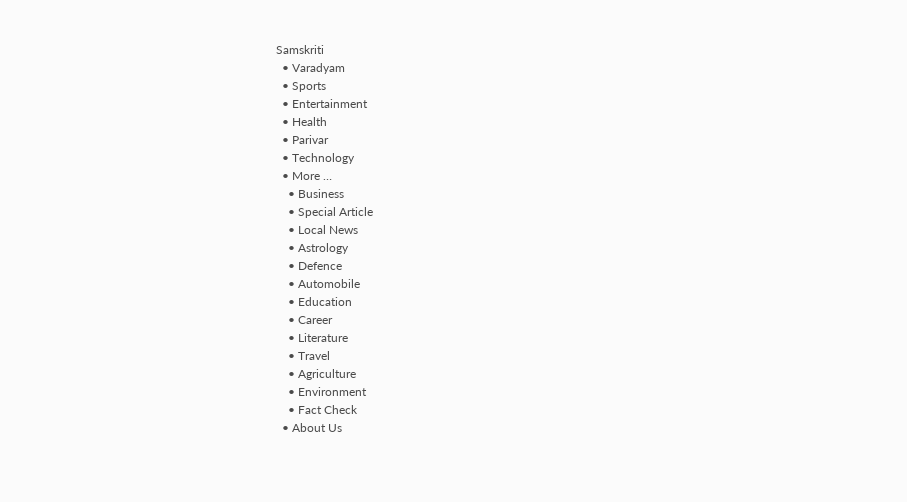Samskriti
  • Varadyam
  • Sports
  • Entertainment
  • Health
  • Parivar
  • Technology
  • More …
    • Business
    • Special Article
    • Local News
    • Astrology
    • Defence
    • Automobile
    • Education
    • Career
    • Literature
    • Travel
    • Agriculture
    • Environment
    • Fact Check
  • About Us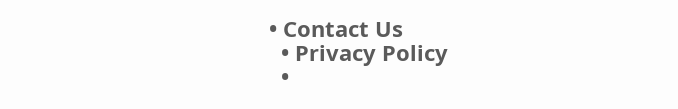• Contact Us
  • Privacy Policy
  •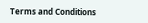Terms and Conditions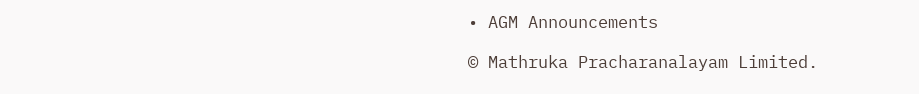• AGM Announcements

© Mathruka Pracharanalayam Limited.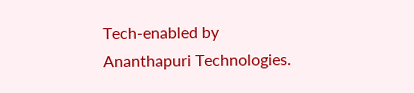Tech-enabled by Ananthapuri Technologies.